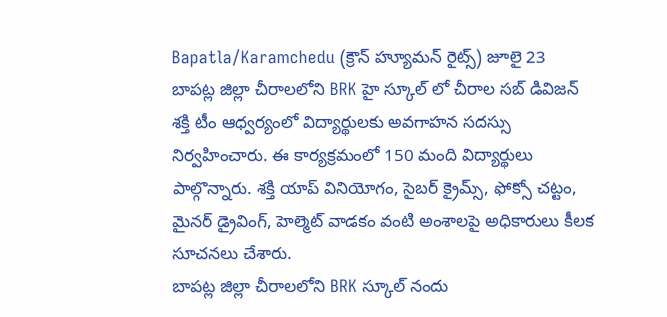Bapatla/Karamchedu (క్రౌన్ హ్యూమన్ రైట్స్) జూలై 23
బాపట్ల జిల్లా చీరాలలోని BRK హై స్కూల్ లో చీరాల సబ్ డివిజన్ శక్తి టీం ఆధ్వర్యంలో విద్యార్థులకు అవగాహన సదస్సు నిర్వహించారు. ఈ కార్యక్రమంలో 150 మంది విద్యార్థులు పాల్గొన్నారు. శక్తి యాప్ వినియోగం, సైబర్ క్రైమ్స్, ఫోక్సో చట్టం, మైనర్ డ్రైవింగ్, హెల్మెట్ వాడకం వంటి అంశాలపై అధికారులు కీలక సూచనలు చేశారు.
బాపట్ల జిల్లా చీరాలలోని BRK స్కూల్ నందు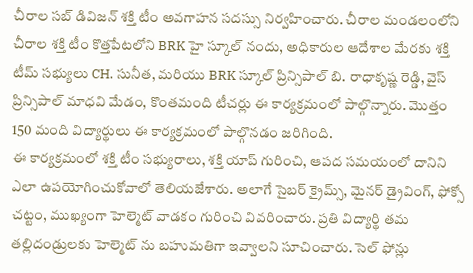చీరాల సబ్ డివిజన్ శక్తి టీం అవగాహన సదస్సు నిర్వహించారు. చీరాల మండలంలోని చీరాల శక్తి టీం కొత్తపేటలోని BRK హై స్కూల్ నందు, అధికారుల ఆదేశాల మేరకు శక్తి టీమ్ సభ్యులు CH. సునీత, మరియు BRK స్కూల్ ప్రిన్సిపాల్ బి. రాధాకృష్ణ రెడ్డి, వైస్ ప్రిన్సిపాల్ మాధవి మేడం, కొంతమంది టీచర్లు ఈ కార్యక్రమంలో పాల్గొన్నారు. మొత్తం 150 మంది విద్యార్థులు ఈ కార్యక్రమంలో పాల్గొనడం జరిగింది.
ఈ కార్యక్రమంలో శక్తి టీం సభ్యురాలు, శక్తి యాప్ గురించి, ఆపద సమయంలో దానిని ఎలా ఉపయోగించుకోవాలో తెలియజేశారు. అలాగే సైబర్ క్రైమ్స్, మైనర్ డ్రైవింగ్, ఫోక్సో చట్టం, ముఖ్యంగా హెల్మెట్ వాడకం గురించి వివరించారు. ప్రతి విద్యార్థి తమ తల్లిదండ్రులకు హెల్మెట్ ను బహుమతిగా ఇవ్వాలని సూచించారు. సెల్ ఫోన్లు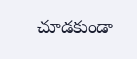చూడకుండా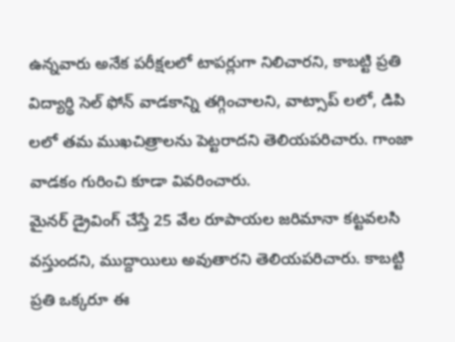ఉన్నవారు అనేక పరీక్షలలో టాపర్లుగా నిలిచారని, కాబట్టి ప్రతి విద్యార్థి సెల్ ఫోన్ వాడకాన్ని తగ్గించాలని, వాట్సాప్ లలో, డిపి లలో తమ ముఖచిత్రాలను పెట్టరాదని తెలియపరిచారు. గాంజా వాడకం గురించి కూడా వివరించారు.
మైనర్ డ్రైవింగ్ చేస్తే 25 వేల రూపాయల జరిమానా కట్టవలసి వస్తుందని, ముద్దాయిలు అవుతారని తెలియపరిచారు. కాబట్టి ప్రతి ఒక్కరూ ఈ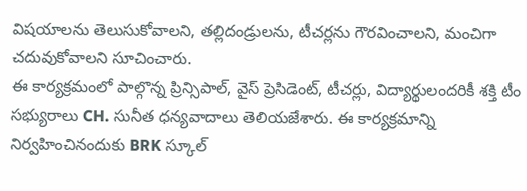విషయాలను తెలుసుకోవాలని, తల్లిదండ్రులను, టీచర్లను గౌరవించాలని, మంచిగా చదువుకోవాలని సూచించారు.
ఈ కార్యక్రమంలో పాల్గొన్న ప్రిన్సిపాల్, వైస్ ప్రెసిడెంట్, టీచర్లు, విద్యార్థులందరికీ శక్తి టీం సభ్యురాలు CH. సునీత ధన్యవాదాలు తెలియజేశారు. ఈ కార్యక్రమాన్ని నిర్వహించినందుకు BRK స్కూల్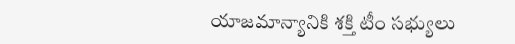యాజమాన్యానికి శక్తి టీం సభ్యులు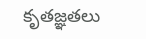కృతజ్ఞతలు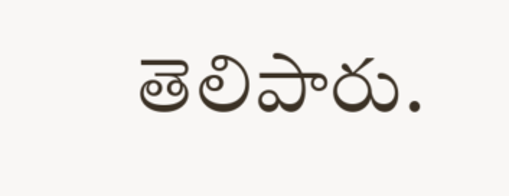తెలిపారు.